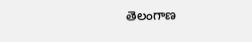తెలంగాణ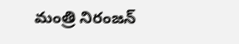మంత్రి నిరంజన్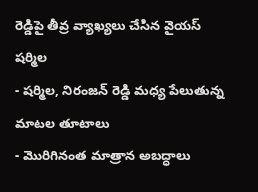రెడ్డిపై తీవ్ర వ్యాఖ్యలు చేసిన వైయస్ షర్మిల
- షర్మిల, నిరంజన్ రెడ్డి మధ్య పేలుతున్న మాటల తూటాలు
- మొరిగినంత మాత్రాన అబద్ధాలు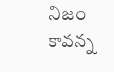నిజం కావన్న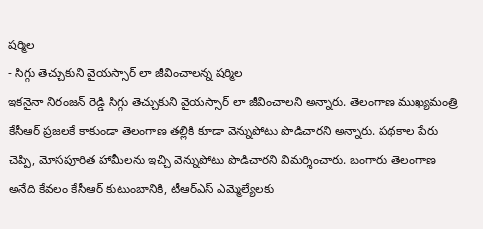షర్మిల
- సిగ్గు తెచ్చుకుని వైయస్సార్ లా జీవించాలన్న షర్మిల
ఇకనైనా నిరంజన్ రెడ్డి సిగ్గు తెచ్చుకుని వైయస్సార్ లా జీవించాలని అన్నారు. తెలంగాణ ముఖ్యమంత్రి కేసీఆర్ ప్రజలకే కాకుండా తెలంగాణ తల్లికి కూడా వెన్నుపోటు పొడిచారని అన్నారు. పథకాల పేరు చెప్పి, మోసపూరిత హామీలను ఇచ్చి వెన్నుపోటు పొడిచారని విమర్శించారు. బంగారు తెలంగాణ అనేది కేవలం కేసీఆర్ కుటుంబానికి, టీఆర్ఎస్ ఎమ్మెల్యేలకు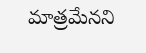మాత్రమేనని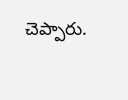చెప్పారు.